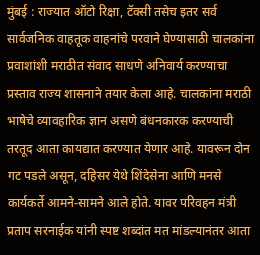मुंबई : राज्यात ऑटो रिक्षा, टॅक्सी तसेच इतर सर्व सार्वजनिक वाहतूक वाहनांचे परवाने घेण्यासाठी चालकांना प्रवाशांशी मराठीत संवाद साधणे अनिवार्य करण्याचा प्रस्ताव राज्य शासनाने तयार केला आहे. चालकांना मराठी भाषेचे व्यावहारिक ज्ञान असणे बंधनकारक करण्याची तरतूद आता कायद्यात करण्यात येणार आहे. यावरून दोन गट पडले असून, दहिसर येथे शिंदेसेना आणि मनसे कार्यकर्ते आमने-सामने आले होते. यावर परिवहन मंत्री प्रताप सरनाईक यांनी स्पष्ट शब्दांत मत मांडल्यानंतर आता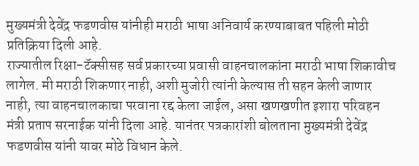मुख्यमंत्री देवेंद्र फडणवीस यांनीही मराठी भाषा अनिवार्य करण्याबाबत पहिली मोठी प्रतिक्रिया दिली आहे.
राज्यातील रिक्षा-टॅक्सीसह सर्व प्रकारच्या प्रवासी वाहनचालकांना मराठी भाषा शिकावीच लागेल. मी मराठी शिकणार नाही, अशी मुजोरी त्यांनी केल्यास ती सहन केली जाणार नाही, त्या वाहनचालकाचा परवाना रद्द केला जाईल, असा खणखणीत इशारा परिवहन मंत्री प्रताप सरनाईक यांनी दिला आहे. यानंतर पत्रकारांशी बोलताना मुख्यमंत्री देवेंद्र फडणवीस यांनी यावर मोठे विधान केले.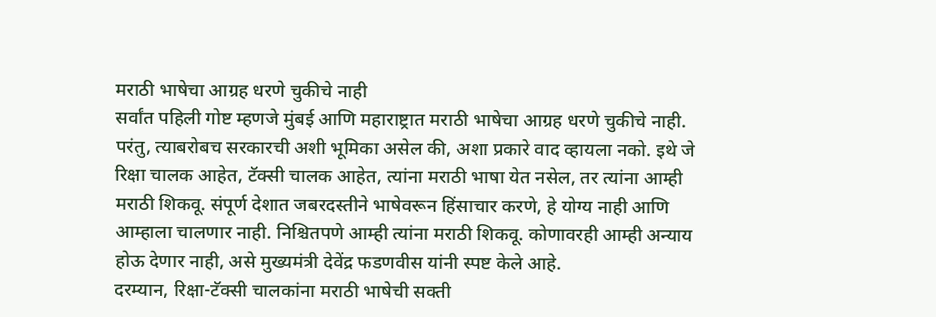मराठी भाषेचा आग्रह धरणे चुकीचे नाही
सर्वांत पहिली गोष्ट म्हणजे मुंबई आणि महाराष्ट्रात मराठी भाषेचा आग्रह धरणे चुकीचे नाही. परंतु, त्याबरोबच सरकारची अशी भूमिका असेल की, अशा प्रकारे वाद व्हायला नको. इथे जे रिक्षा चालक आहेत, टॅक्सी चालक आहेत, त्यांना मराठी भाषा येत नसेल, तर त्यांना आम्ही मराठी शिकवू. संपूर्ण देशात जबरदस्तीने भाषेवरून हिंसाचार करणे, हे योग्य नाही आणि आम्हाला चालणार नाही. निश्चितपणे आम्ही त्यांना मराठी शिकवू. कोणावरही आम्ही अन्याय होऊ देणार नाही, असे मुख्यमंत्री देवेंद्र फडणवीस यांनी स्पष्ट केले आहे.
दरम्यान, रिक्षा-टॅक्सी चालकांना मराठी भाषेची सक्ती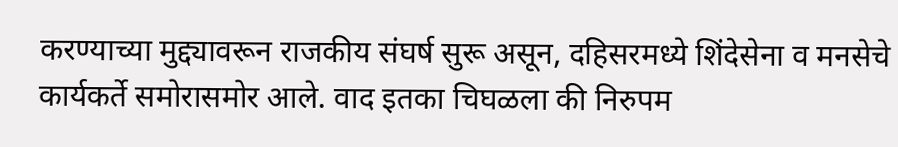करण्याच्या मुद्द्यावरून राजकीय संघर्ष सुरू असून, दहिसरमध्ये शिंदेसेना व मनसेचे कार्यकर्ते समोरासमोर आले. वाद इतका चिघळला की निरुपम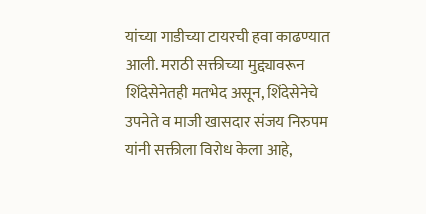यांच्या गाडीच्या टायरची हवा काढण्यात आली. मराठी सक्तीच्या मुद्द्यावरून शिंदेसेनेतही मतभेद असून, शिंदेसेनेचे उपनेते व माजी खासदार संजय निरुपम यांनी सक्तीला विरोध केला आहे,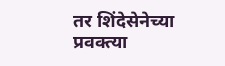तर शिंदेसेनेच्या प्रवक्त्या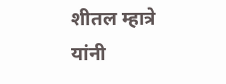शीतल म्हात्रे यांनी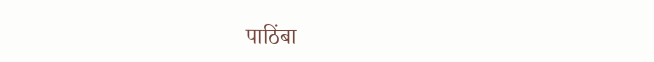पाठिंबा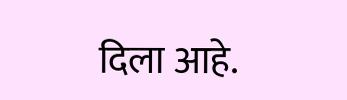दिला आहे.